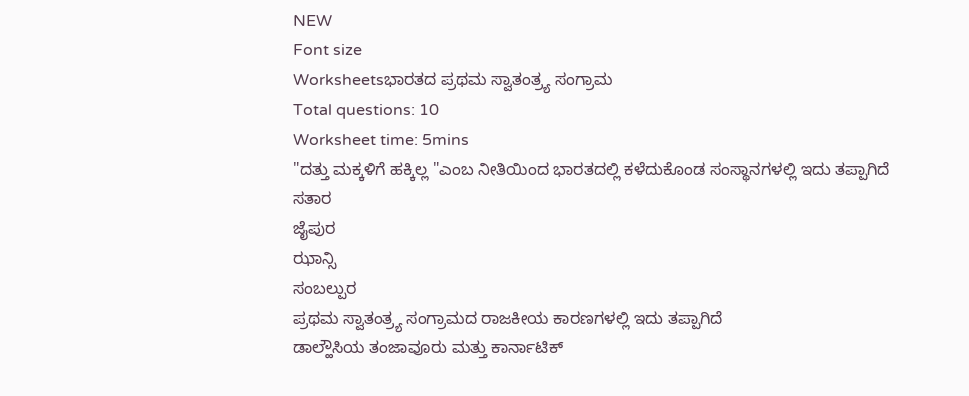NEW
Font size
Worksheetsಭಾರತದ ಪ್ರಥಮ ಸ್ವಾತಂತ್ರ್ಯ ಸಂಗ್ರಾಮ
Total questions: 10
Worksheet time: 5mins
"ದತ್ತು ಮಕ್ಕಳಿಗೆ ಹಕ್ಕಿಲ್ಲ "ಎಂಬ ನೀತಿಯಿಂದ ಭಾರತದಲ್ಲಿ ಕಳೆದುಕೊಂಡ ಸಂಸ್ಥಾನಗಳಲ್ಲಿ ಇದು ತಪ್ಪಾಗಿದೆ
ಸತಾರ
ಜೈಪುರ
ಝಾನ್ಸಿ
ಸಂಬಲ್ಪುರ
ಪ್ರಥಮ ಸ್ವಾತಂತ್ರ್ಯ ಸಂಗ್ರಾಮದ ರಾಜಕೀಯ ಕಾರಣಗಳಲ್ಲಿ ಇದು ತಪ್ಪಾಗಿದೆ
ಡಾಲ್ಹೌಸಿಯ ತಂಜಾವೂರು ಮತ್ತು ಕಾರ್ನಾಟಿಕ್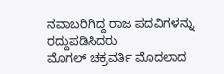ನವಾಬರಿಗಿದ್ದ ರಾಜ ಪದವಿಗಳನ್ನು ರದ್ದುಪಡಿಸಿದರು
ಮೊಗಲ್ ಚಕ್ರವರ್ತಿ ಮೊದಲಾದ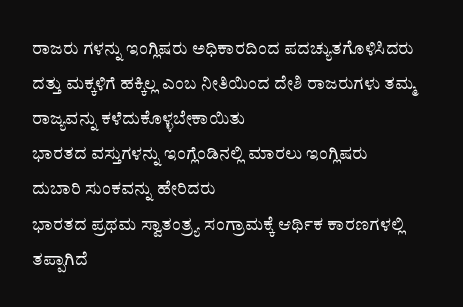ರಾಜರು ಗಳನ್ನು ಇಂಗ್ಲಿಷರು ಅಧಿಕಾರದಿಂದ ಪದಚ್ಯುತಗೊಳಿಸಿದರು
ದತ್ತು ಮಕ್ಕಳಿಗೆ ಹಕ್ಕಿಲ್ಲ ಎಂಬ ನೀತಿಯಿಂದ ದೇಶಿ ರಾಜರುಗಳು ತಮ್ಮ ರಾಜ್ಯವನ್ನು ಕಳೆದುಕೊಳ್ಳಬೇಕಾಯಿತು
ಭಾರತದ ವಸ್ತುಗಳನ್ನು ಇಂಗ್ಲೆಂಡಿನಲ್ಲಿ ಮಾರಲು ಇಂಗ್ಲಿಷರು ದುಬಾರಿ ಸುಂಕವನ್ನು ಹೇರಿದರು
ಭಾರತದ ಪ್ರಥಮ ಸ್ವಾತಂತ್ರ್ಯ ಸಂಗ್ರಾಮಕ್ಕೆ ಆರ್ಥಿಕ ಕಾರಣಗಳಲ್ಲಿ ತಪ್ಪಾಗಿದೆ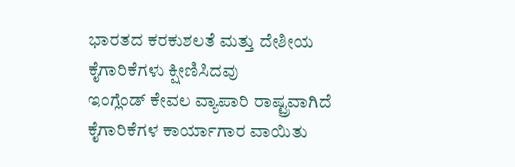ಭಾರತದ ಕರಕುಶಲತೆ ಮತ್ತು ದೇಶೀಯ ಕೈಗಾರಿಕೆಗಳು ಕ್ಷೀಣಿಸಿದವು
ಇಂಗ್ಲೆಂಡ್ ಕೇವಲ ವ್ಯಾಪಾರಿ ರಾಷ್ಟ್ರವಾಗಿದೆ ಕೈಗಾರಿಕೆಗಳ ಕಾರ್ಯಾಗಾರ ವಾಯಿತು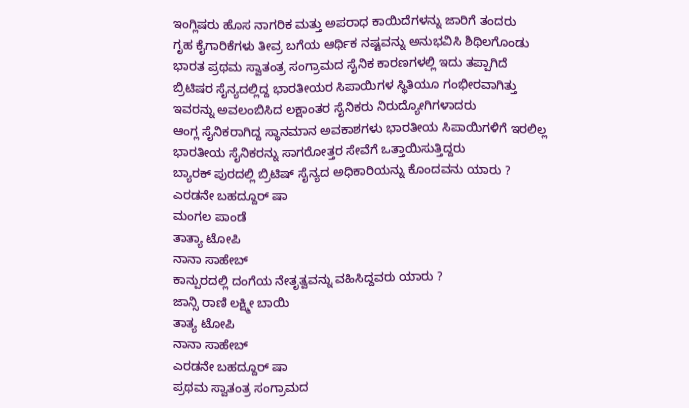ಇಂಗ್ಲಿಷರು ಹೊಸ ನಾಗರಿಕ ಮತ್ತು ಅಪರಾಧ ಕಾಯಿದೆಗಳನ್ನು ಜಾರಿಗೆ ತಂದರು
ಗೃಹ ಕೈಗಾರಿಕೆಗಳು ತೀವ್ರ ಬಗೆಯ ಆರ್ಥಿಕ ನಷ್ಟವನ್ನು ಅನುಭವಿಸಿ ಶಿಥಿಲಗೊಂಡು
ಭಾರತ ಪ್ರಥಮ ಸ್ವಾತಂತ್ರ ಸಂಗ್ರಾಮದ ಸೈನಿಕ ಕಾರಣಗಳಲ್ಲಿ ಇದು ತಪ್ಪಾಗಿದೆ
ಬ್ರಿಟಿಷರ ಸೈನ್ಯದಲ್ಲಿದ್ದ ಭಾರತೀಯರ ಸಿಪಾಯಿಗಳ ಸ್ಥಿತಿಯೂ ಗಂಭೀರವಾಗಿತ್ತು
ಇವರನ್ನು ಅವಲಂಬಿಸಿದ ಲಕ್ಷಾಂತರ ಸೈನಿಕರು ನಿರುದ್ಯೋಗಿಗಳಾದರು
ಆಂಗ್ಲ ಸೈನಿಕರಾಗಿದ್ದ ಸ್ಥಾನಮಾನ ಅವಕಾಶಗಳು ಭಾರತೀಯ ಸಿಪಾಯಿಗಳಿಗೆ ಇರಲಿಲ್ಲ
ಭಾರತೀಯ ಸೈನಿಕರನ್ನು ಸಾಗರೋತ್ತರ ಸೇವೆಗೆ ಒತ್ತಾಯಿಸುತ್ತಿದ್ದರು
ಬ್ಯಾರಕ್ ಪುರದಲ್ಲಿ ಬ್ರಿಟಿಷ್ ಸೈನ್ಯದ ಅಧಿಕಾರಿಯನ್ನು ಕೊಂದವನು ಯಾರು ?
ಎರಡನೇ ಬಹದ್ದೂರ್ ಷಾ
ಮಂಗಲ ಪಾಂಡೆ
ತಾತ್ಯಾ ಟೋಪಿ
ನಾನಾ ಸಾಹೇಬ್
ಕಾನ್ಪುರದಲ್ಲಿ ದಂಗೆಯ ನೇತೃತ್ವವನ್ನು ವಹಿಸಿದ್ದವರು ಯಾರು ?
ಜಾನ್ಸಿ ರಾಣಿ ಲಕ್ಷ್ಮೀ ಬಾಯಿ
ತಾತ್ಯ ಟೋಪಿ
ನಾನಾ ಸಾಹೇಬ್
ಎರಡನೇ ಬಹದ್ದೂರ್ ಷಾ
ಪ್ರಥಮ ಸ್ವಾತಂತ್ರ ಸಂಗ್ರಾಮದ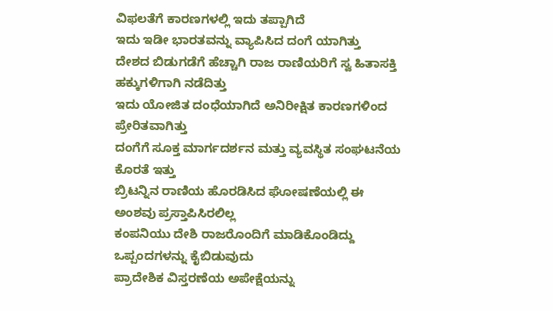ವಿಫಲತೆಗೆ ಕಾರಣಗಳಲ್ಲಿ ಇದು ತಪ್ಪಾಗಿದೆ
ಇದು ಇಡೀ ಭಾರತವನ್ನು ವ್ಯಾಪಿಸಿದ ದಂಗೆ ಯಾಗಿತ್ತು
ದೇಶದ ಬಿಡುಗಡೆಗೆ ಹೆಚ್ಚಾಗಿ ರಾಜ ರಾಣಿಯರಿಗೆ ಸ್ವ ಹಿತಾಸಕ್ತಿ ಹಕ್ಕುಗಳಿಗಾಗಿ ನಡೆದಿತ್ತು
ಇದು ಯೋಜಿತ ದಂಧೆಯಾಗಿದೆ ಅನಿರೀಕ್ಷಿತ ಕಾರಣಗಳಿಂದ ಪ್ರೇರಿತವಾಗಿತ್ತು
ದಂಗೆಗೆ ಸೂಕ್ತ ಮಾರ್ಗದರ್ಶನ ಮತ್ತು ವ್ಯವಸ್ಥಿತ ಸಂಘಟನೆಯ ಕೊರತೆ ಇತ್ತು
ಬ್ರಿಟನ್ನಿನ ರಾಣಿಯ ಹೊರಡಿಸಿದ ಘೋಷಣೆಯಲ್ಲಿ ಈ ಅಂಶವು ಪ್ರಸ್ತಾಪಿಸಿರಲಿಲ್ಲ
ಕಂಪನಿಯು ದೇಶಿ ರಾಜರೊಂದಿಗೆ ಮಾಡಿಕೊಂಡಿದ್ದು ಒಪ್ಪಂದಗಳನ್ನು ಕೈಬಿಡುವುದು
ಪ್ರಾದೇಶಿಕ ವಿಸ್ತರಣೆಯ ಅಪೇಕ್ಷೆಯನ್ನು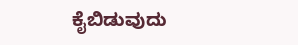ಕೈಬಿಡುವುದು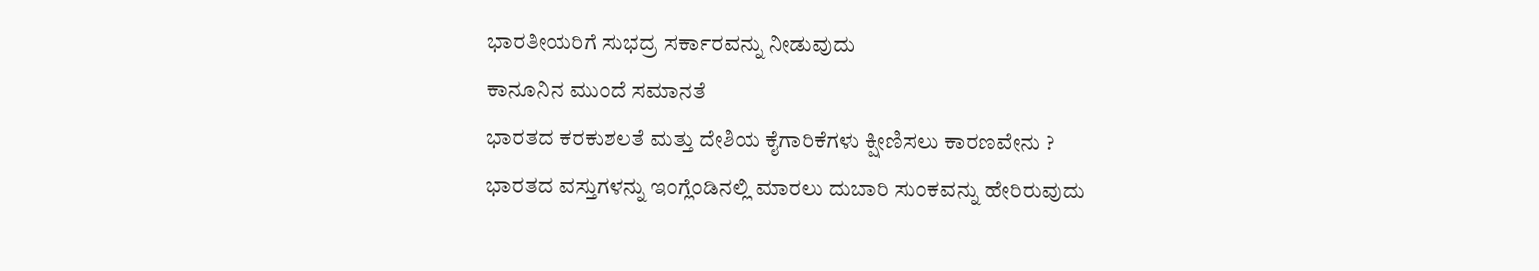ಭಾರತೀಯರಿಗೆ ಸುಭದ್ರ ಸರ್ಕಾರವನ್ನು ನೀಡುವುದು
ಕಾನೂನಿನ ಮುಂದೆ ಸಮಾನತೆ
ಭಾರತದ ಕರಕುಶಲತೆ ಮತ್ತು ದೇಶಿಯ ಕೈಗಾರಿಕೆಗಳು ಕ್ಷೀಣಿಸಲು ಕಾರಣವೇನು ?
ಭಾರತದ ವಸ್ತುಗಳನ್ನು ಇಂಗ್ಲೆಂಡಿನಲ್ಲಿ ಮಾರಲು ದುಬಾರಿ ಸುಂಕವನ್ನು ಹೇರಿರುವುದು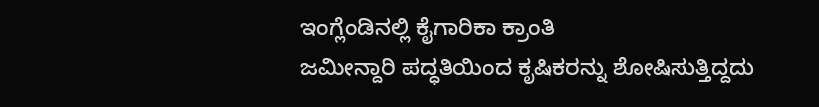ಇಂಗ್ಲೆಂಡಿನಲ್ಲಿ ಕೈಗಾರಿಕಾ ಕ್ರಾಂತಿ
ಜಮೀನ್ದಾರಿ ಪದ್ಧತಿಯಿಂದ ಕೃಷಿಕರನ್ನು ಶೋಷಿಸುತ್ತಿದ್ದದು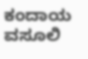ಕಂದಾಯ ವಸೂಲಿ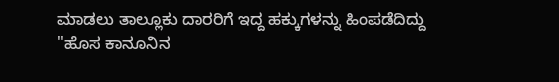ಮಾಡಲು ತಾಲ್ಲೂಕು ದಾರರಿಗೆ ಇದ್ದ ಹಕ್ಕುಗಳನ್ನು ಹಿಂಪಡೆದಿದ್ದು
"ಹೊಸ ಕಾನೂನಿನ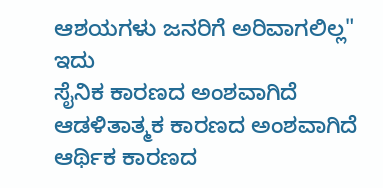ಆಶಯಗಳು ಜನರಿಗೆ ಅರಿವಾಗಲಿಲ್ಲ" ಇದು
ಸೈನಿಕ ಕಾರಣದ ಅಂಶವಾಗಿದೆ
ಆಡಳಿತಾತ್ಮಕ ಕಾರಣದ ಅಂಶವಾಗಿದೆ
ಆರ್ಥಿಕ ಕಾರಣದ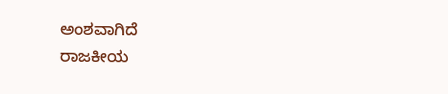ಅಂಶವಾಗಿದೆ
ರಾಜಕೀಯ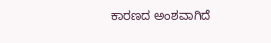ಕಾರಣದ ಅಂಶವಾಗಿದೆ